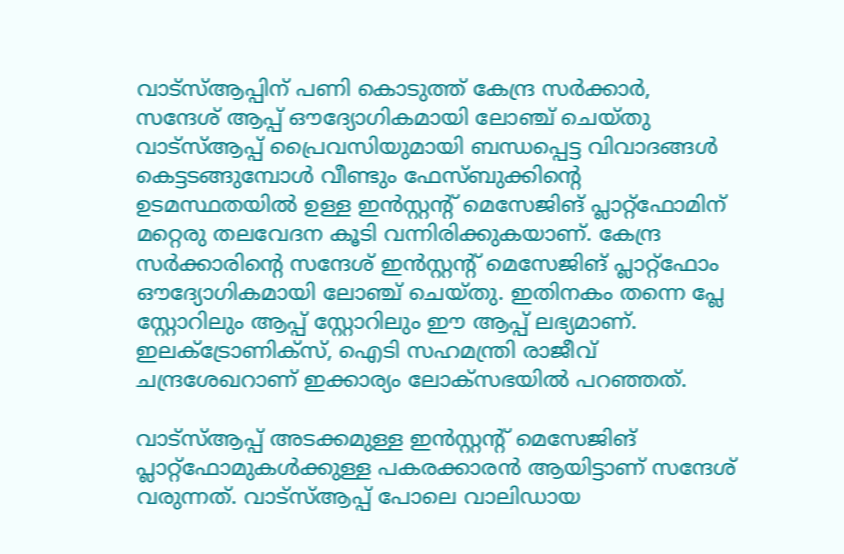വാട്സ്ആപ്പിന് പണി കൊടുത്ത് കേന്ദ്ര സർക്കാർ, സന്ദേശ് ആപ്പ് ഔദ്യോഗികമായി ലോഞ്ച് ചെയ്തു
വാട്സ്ആപ്പ് പ്രൈവസിയുമായി ബന്ധപ്പെട്ട വിവാദങ്ങൾ കെട്ടടങ്ങുമ്പോൾ വീണ്ടും ഫേസ്ബുക്കിന്റെ ഉടമസ്ഥതയിൽ ഉള്ള ഇൻസ്റ്റന്റ് മെസേജിങ് പ്ലാറ്റ്ഫോമിന് മറ്റെരു തലവേദന കൂടി വന്നിരിക്കുകയാണ്. കേന്ദ്ര സർക്കാരിന്റെ സന്ദേശ് ഇൻസ്റ്റന്റ് മെസേജിങ് പ്ലാറ്റ്ഫോം ഔദ്യോഗികമായി ലോഞ്ച് ചെയ്തു. ഇതിനകം തന്നെ പ്ലേ സ്റ്റോറിലും ആപ്പ് സ്റ്റോറിലും ഈ ആപ്പ് ലഭ്യമാണ്. ഇലക്ട്രോണിക്സ്, ഐടി സഹമന്ത്രി രാജീവ് ചന്ദ്രശേഖറാണ് ഇക്കാര്യം ലോക്സഭയിൽ പറഞ്ഞത്.

വാട്സ്ആപ്പ് അടക്കമുള്ള ഇൻസ്റ്റന്റ് മെസേജിങ് പ്ലാറ്റ്ഫോമുകൾക്കുള്ള പകരക്കാരൻ ആയിട്ടാണ് സന്ദേശ് വരുന്നത്. വാട്സ്ആപ്പ് പോലെ വാലിഡായ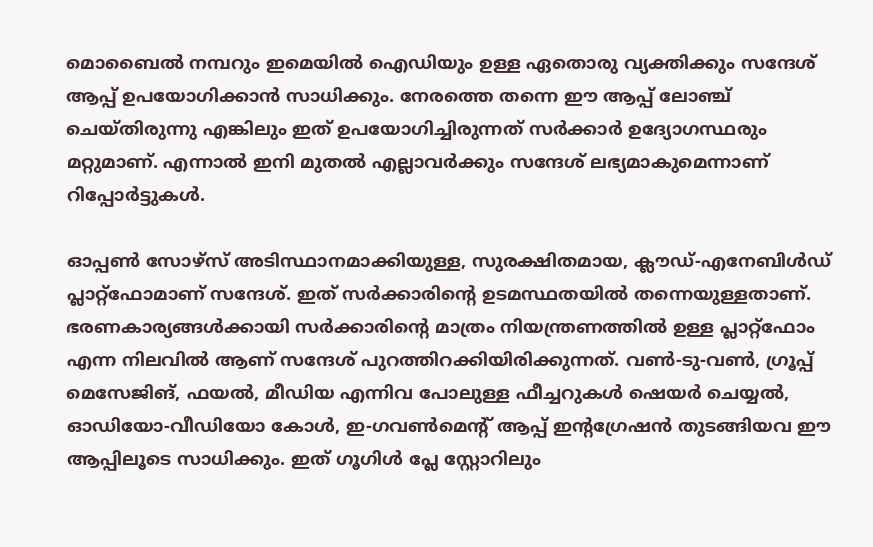മൊബൈൽ നമ്പറും ഇമെയിൽ ഐഡിയും ഉള്ള ഏതൊരു വ്യക്തിക്കും സന്ദേശ് ആപ്പ് ഉപയോഗിക്കാൻ സാധിക്കും. നേരത്തെ തന്നെ ഈ ആപ്പ് ലോഞ്ച് ചെയ്തിരുന്നു എങ്കിലും ഇത് ഉപയോഗിച്ചിരുന്നത് സർക്കാർ ഉദ്യോഗസ്ഥരും മറ്റുമാണ്. എന്നാൽ ഇനി മുതൽ എല്ലാവർക്കും സന്ദേശ് ലഭ്യമാകുമെന്നാണ് റിപ്പോർട്ടുകൾ.

ഓപ്പൺ സോഴ്സ് അടിസ്ഥാനമാക്കിയുള്ള, സുരക്ഷിതമായ, ക്ലൗഡ്-എനേബിൾഡ് പ്ലാറ്റ്ഫോമാണ് സന്ദേശ്. ഇത് സർക്കാരിന്റെ ഉടമസ്ഥതയിൽ തന്നെയുള്ളതാണ്. ഭരണകാര്യങ്ങൾക്കായി സർക്കാരിന്റെ മാത്രം നിയന്ത്രണത്തിൽ ഉള്ള പ്ലാറ്റ്ഫോം എന്ന നിലവിൽ ആണ് സന്ദേശ് പുറത്തിറക്കിയിരിക്കുന്നത്. വൺ-ടു-വൺ, ഗ്രൂപ്പ് മെസേജിങ്, ഫയൽ, മീഡിയ എന്നിവ പോലുള്ള ഫീച്ചറുകൾ ഷെയർ ചെയ്യൽ, ഓഡിയോ-വീഡിയോ കോൾ, ഇ-ഗവൺമെന്റ് ആപ്പ് ഇന്റഗ്രേഷൻ തുടങ്ങിയവ ഈ ആപ്പിലൂടെ സാധിക്കും. ഇത് ഗൂഗിൾ പ്ലേ സ്റ്റോറിലും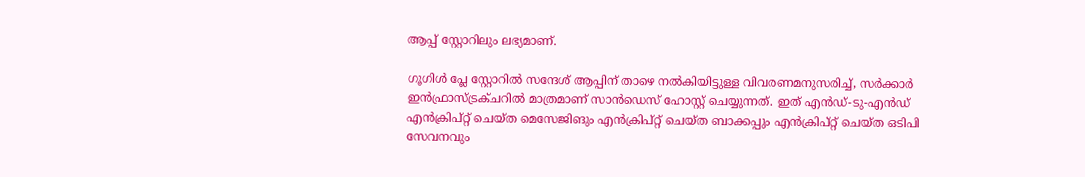ആപ്പ് സ്റ്റോറിലും ലഭ്യമാണ്.

ഗൂഗിൾ പ്ലേ സ്റ്റോറിൽ സന്ദേശ് ആപ്പിന് താഴെ നൽകിയിട്ടുള്ള വിവരണമനുസരിച്ച്, സർക്കാർ ഇൻഫ്രാസ്ട്രക്ചറിൽ മാത്രമാണ് സാൻഡെസ് ഹോസ്റ്റ് ചെയ്യുന്നത്. ഇത് എൻഡ്-ടു-എൻഡ് എൻക്രിപ്റ്റ് ചെയ്ത മെസേജിങും എൻക്രിപ്റ്റ് ചെയ്ത ബാക്കപ്പും എൻക്രിപ്റ്റ് ചെയ്ത ഒടിപി സേവനവും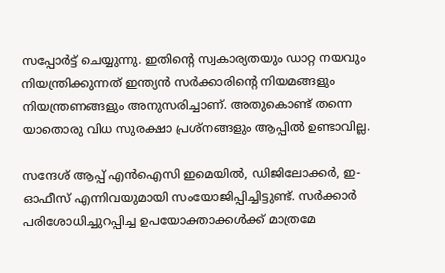സപ്പോർട്ട് ചെയ്യുന്നു. ഇതിന്റെ സ്വകാര്യതയും ഡാറ്റ നയവും നിയന്ത്രിക്കുന്നത് ഇന്ത്യൻ സർക്കാരിന്റെ നിയമങ്ങളും നിയന്ത്രണങ്ങളും അനുസരിച്ചാണ്. അതുകൊണ്ട് തന്നെ യാതൊരു വിധ സുരക്ഷാ പ്രശ്നങ്ങളും ആപ്പിൽ ഉണ്ടാവില്ല.

സന്ദേശ് ആപ്പ് എൻഐസി ഇമെയിൽ, ഡിജിലോക്കർ, ഇ-ഓഫീസ് എന്നിവയുമായി സംയോജിപ്പിച്ചിട്ടുണ്ട്. സർക്കാർ പരിശോധിച്ചുറപ്പിച്ച ഉപയോക്താക്കൾക്ക് മാത്രമേ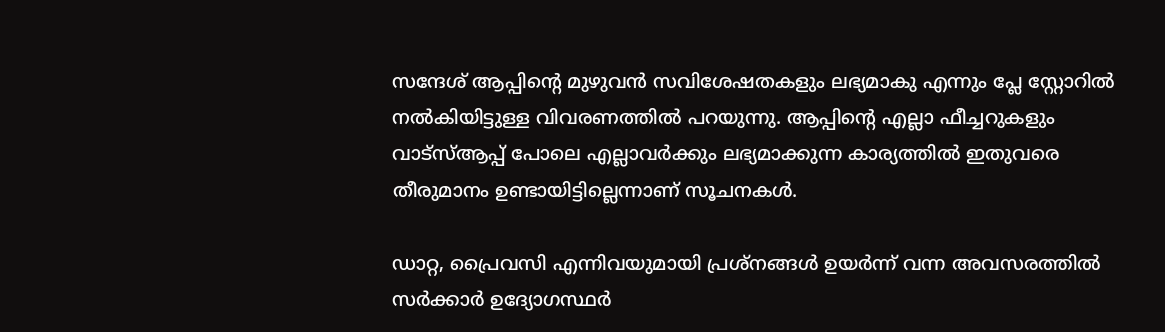സന്ദേശ് ആപ്പിന്റെ മുഴുവൻ സവിശേഷതകളും ലഭ്യമാകു എന്നും പ്ലേ സ്റ്റോറിൽ നൽകിയിട്ടുള്ള വിവരണത്തിൽ പറയുന്നു. ആപ്പിന്റെ എല്ലാ ഫീച്ചറുകളും വാട്സ്ആപ്പ് പോലെ എല്ലാവർക്കും ലഭ്യമാക്കുന്ന കാര്യത്തിൽ ഇതുവരെ തീരുമാനം ഉണ്ടായിട്ടില്ലെന്നാണ് സൂചനകൾ.

ഡാറ്റ, പ്രൈവസി എന്നിവയുമായി പ്രശ്നങ്ങൾ ഉയർന്ന് വന്ന അവസരത്തിൽ സർക്കാർ ഉദ്യോഗസ്ഥർ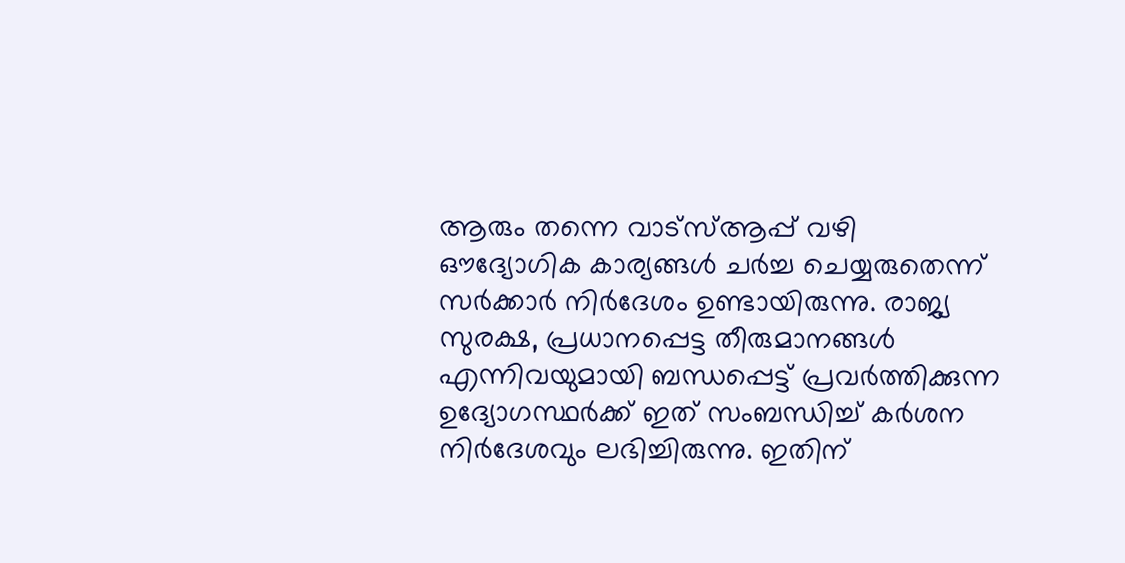ആരും തന്നെ വാട്സ്ആപ്പ് വഴി ഔദ്യോഗിക കാര്യങ്ങൾ ചർച്ച ചെയ്യരുതെന്ന് സർക്കാർ നിർദേശം ഉണ്ടായിരുന്നു. രാജ്യ സുരക്ഷ, പ്രധാനപ്പെട്ട തീരുമാനങ്ങൾ എന്നിവയുമായി ബന്ധപ്പെട്ട് പ്രവർത്തിക്കുന്ന ഉദ്യോഗസ്ഥർക്ക് ഇത് സംബന്ധിച്ച് കർശന നിർദേശവും ലഭിച്ചിരുന്നു. ഇതിന്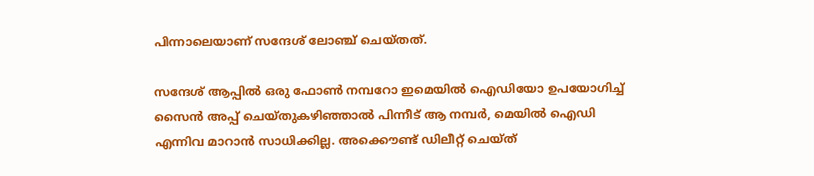പിന്നാലെയാണ് സന്ദേശ് ലോഞ്ച് ചെയ്തത്.

സന്ദേശ് ആപ്പിൽ ഒരു ഫോൺ നമ്പറോ ഇമെയിൽ ഐഡിയോ ഉപയോഗിച്ച് സൈൻ അപ്പ് ചെയ്തുകഴിഞ്ഞാൽ പിന്നീട് ആ നമ്പർ, മെയിൽ ഐഡി എന്നിവ മാറാൻ സാധിക്കില്ല. അക്കൌണ്ട് ഡിലീറ്റ് ചെയ്ത്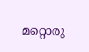മറ്റൊരു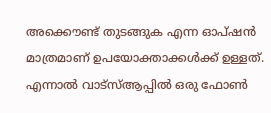അക്കൌണ്ട് തുടങ്ങുക എന്ന ഓപ്ഷൻ മാത്രമാണ് ഉപയോക്താക്കൾക്ക് ഉള്ളത്. എന്നാൽ വാട്സ്ആപ്പിൽ ഒരു ഫോൺ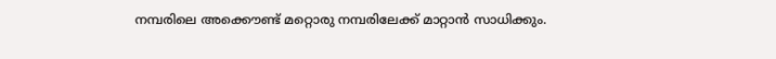നമ്പരിലെ അക്കൌണ്ട് മറ്റൊരു നമ്പരിലേക്ക് മാറ്റാൻ സാധിക്കും.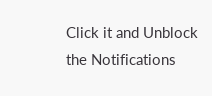Click it and Unblock the Notifications